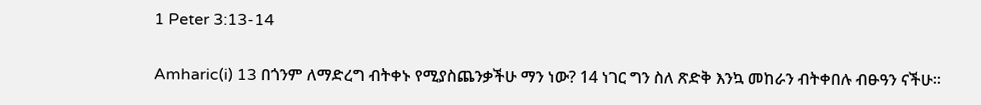1 Peter 3:13-14

Amharic(i) 13 በጎንም ለማድረግ ብትቀኑ የሚያስጨንቃችሁ ማን ነው? 14 ነገር ግን ስለ ጽድቅ እንኳ መከራን ብትቀበሉ ብፁዓን ናችሁ።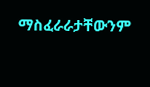ማስፈራራታቸውንም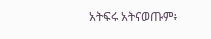አትፍሩ አትናወጡም፥